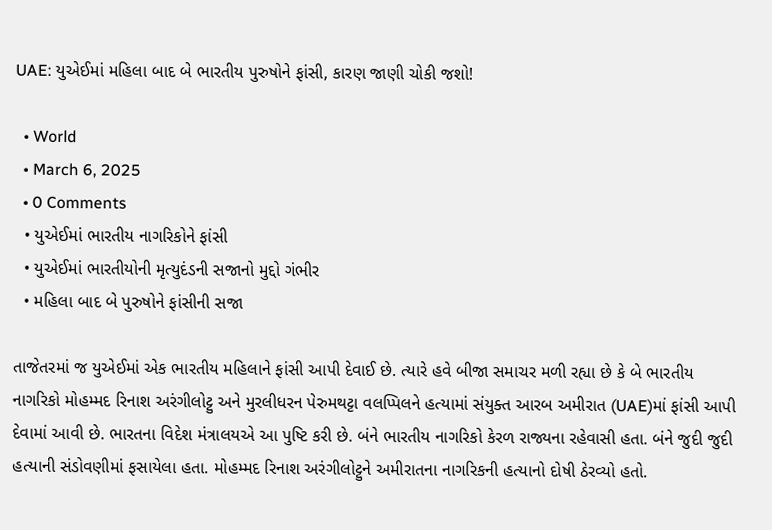UAE: યુએઈમાં મહિલા બાદ બે ભારતીય પુરુષોને ફાંસી, કારણ જાણી ચોકી જશો!

  • World
  • March 6, 2025
  • 0 Comments
  • યુએઈમાં ભારતીય નાગરિકોને ફાંસી
  • યુએઈમાં ભારતીયોની મૃત્યુદંડની સજાનો મુદ્દો ગંભીર
  • મહિલા બાદ બે પુરુષોને ફાંસીની સજા

તાજેતરમાં જ યુએઈમાં એક ભારતીય મહિલાને ફાંસી આપી દેવાઈ છે. ત્યારે હવે બીજા સમાચર મળી રહ્યા છે કે બે ભારતીય નાગરિકો મોહમ્મદ રિનાશ અરંગીલોટ્ટુ અને મુરલીધરન પેરુમથટ્ટા વલપ્પિલને હત્યામાં સંયુક્ત આરબ અમીરાત (UAE)માં ફાંસી આપી દેવામાં આવી છે. ભારતના વિદેશ મંત્રાલયએ આ પુષ્ટિ કરી છે. બંને ભારતીય નાગરિકો કેરળ રાજ્યના રહેવાસી હતા. બંને જુદી જુદી હત્યાની સંડોવણીમાં ફસાયેલા હતા. મોહમ્મદ રિનાશ અરંગીલોટ્ટુને અમીરાતના નાગરિકની હત્યાનો દોષી ઠેરવ્યો હતો.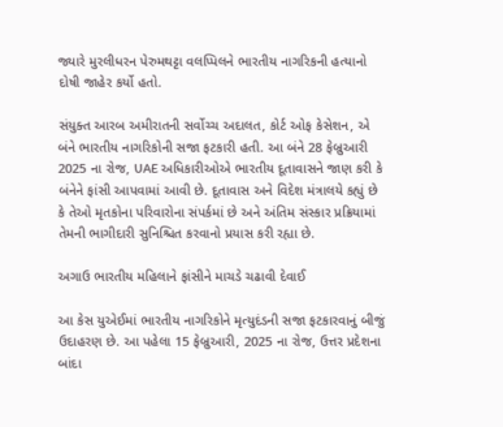જ્યારે મુરલીધરન પેરુમથટ્ટા વલપ્પિલને ભારતીય નાગરિકની હત્યાનો દોષી જાહેર કર્યો હતો.

સંયુક્ત આરબ અમીરાતની સર્વોચ્ચ અદાલત, કોર્ટ ઓફ કેસેશન, એ બંને ભારતીય નાગરિકોની સજા ફટકારી હતી. આ બંને 28 ફેબ્રુઆરી 2025 ના રોજ, UAE અધિકારીઓએ ભારતીય દૂતાવાસને જાણ કરી કે બંનેને ફાંસી આપવામાં આવી છે. દૂતાવાસ અને વિદેશ મંત્રાલયે કહ્યું છે કે તેઓ મૃતકોના પરિવારોના સંપર્કમાં છે અને અંતિમ સંસ્કાર પ્રક્રિયામાં તેમની ભાગીદારી સુનિશ્ચિત કરવાનો પ્રયાસ કરી રહ્યા છે.

અગાઉ ભારતીય મહિલાને ફાંસીને માચડે ચઢાવી દેવાઈ

આ કેસ યુએઈમાં ભારતીય નાગરિકોને મૃત્યુદંડની સજા ફટકારવાનું બીજું ઉદાહરણ છે. આ પહેલા 15 ફેબ્રુઆરી, 2025 ના રોજ, ઉત્તર પ્રદેશના બાંદા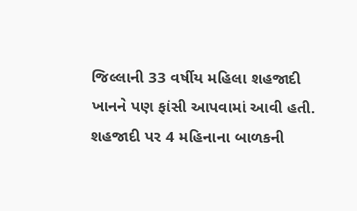જિલ્લાની 33 વર્ષીય મહિલા શહજાદી ખાનને પણ ફાંસી આપવામાં આવી હતી. શહજાદી પર 4 મહિનાના બાળકની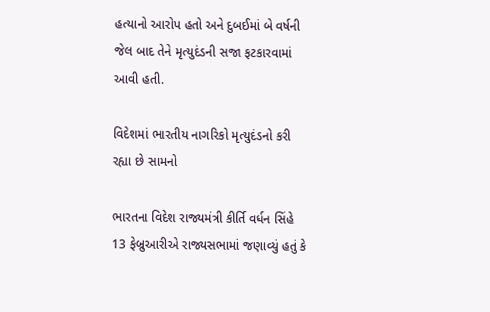હત્યાનો આરોપ હતો અને દુબઈમાં બે વર્ષની જેલ બાદ તેને મૃત્યુદંડની સજા ફટકારવામાં આવી હતી.

વિદેશમાં ભારતીય નાગરિકો મૃત્યુદંડનો કરી રહ્યા છે સામનો

ભારતના વિદેશ રાજ્યમંત્રી કીર્તિ વર્ધન સિંહે 13 ફેબ્રુઆરીએ રાજ્યસભામાં જણાવ્યું હતું કે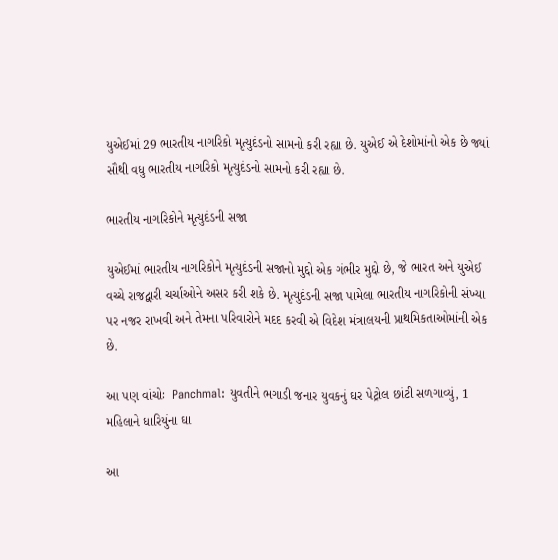યુએઈમાં 29 ભારતીય નાગરિકો મૃત્યુદંડનો સામનો કરી રહ્યા છે. યુએઈ એ દેશોમાંનો એક છે જ્યાં સૌથી વધુ ભારતીય નાગરિકો મૃત્યુદંડનો સામનો કરી રહ્યા છે.

ભારતીય નાગરિકોને મૃત્યુદંડની સજા

યુએઈમાં ભારતીય નાગરિકોને મૃત્યુદંડની સજાનો મુદ્દો એક ગંભીર મુદ્દો છે, જે ભારત અને યુએઈ વચ્ચે રાજદ્વારી ચર્ચાઓને અસર કરી શકે છે. મૃત્યુદંડની સજા પામેલા ભારતીય નાગરિકોની સંખ્યા પર નજર રાખવી અને તેમના પરિવારોને મદદ કરવી એ વિદેશ મંત્રાલયની પ્રાથમિકતાઓમાંની એક છે.

આ પણ વાંચોઃ  Panchmal: યુવતીને ભગાડી જનાર યુવકનું ઘર પેટ્રોલ છાંટી સળગાવ્યું, 1 મહિલાને ધારિયુંના ઘા

આ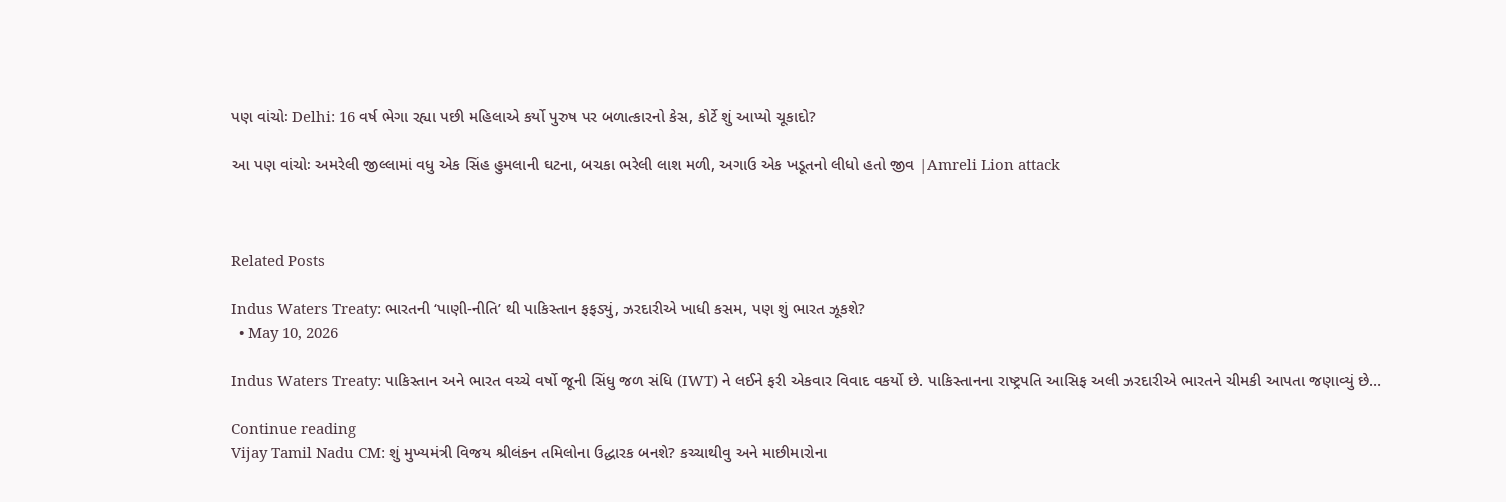પણ વાંચોઃ Delhi: 16 વર્ષ ભેગા રહ્યા પછી મહિલાએ કર્યો પુરુષ પર બળાત્કારનો કેસ, કોર્ટે શું આપ્યો ચૂકાદો?

આ પણ વાંચોઃ અમરેલી જીલ્લામાં વધુ એક સિંહ હુમલાની ઘટના, બચકા ભરેલી લાશ મળી, અગાઉ એક ખડૂતનો લીધો હતો જીવ |Amreli Lion attack



Related Posts

Indus Waters Treaty: ભારતની ‘પાણી-નીતિ’ થી પાકિસ્તાન ફફડ્યું, ઝરદારીએ ખાધી કસમ, પણ શું ભારત ઝૂકશે?
  • May 10, 2026

Indus Waters Treaty: પાકિસ્તાન અને ભારત વચ્ચે વર્ષો જૂની સિંધુ જળ સંધિ (IWT) ને લઈને ફરી એકવાર વિવાદ વકર્યો છે. પાકિસ્તાનના રાષ્ટ્રપતિ આસિફ અલી ઝરદારીએ ભારતને ચીમકી આપતા જણાવ્યું છે…

Continue reading
Vijay Tamil Nadu CM: શું મુખ્યમંત્રી વિજય શ્રીલંકન તમિલોના ઉદ્ધારક બનશે? કચ્ચાથીવુ અને માછીમારોના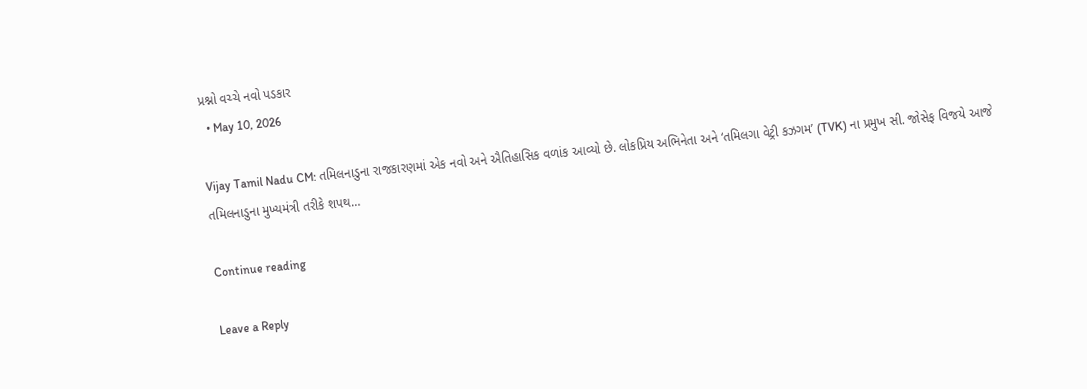પ્રશ્નો વચ્ચે નવો પડકાર
  • May 10, 2026

Vijay Tamil Nadu CM: તમિલનાડુના રાજકારણમાં એક નવો અને ઐતિહાસિક વળાંક આવ્યો છે. લોકપ્રિય અભિનેતા અને ‘તમિલગા વેટ્રી કઝગમ’ (TVK) ના પ્રમુખ સી. જોસેફ વિજયે આજે તમિલનાડુના મુખ્યમંત્રી તરીકે શપથ…

Continue reading

Leave a Reply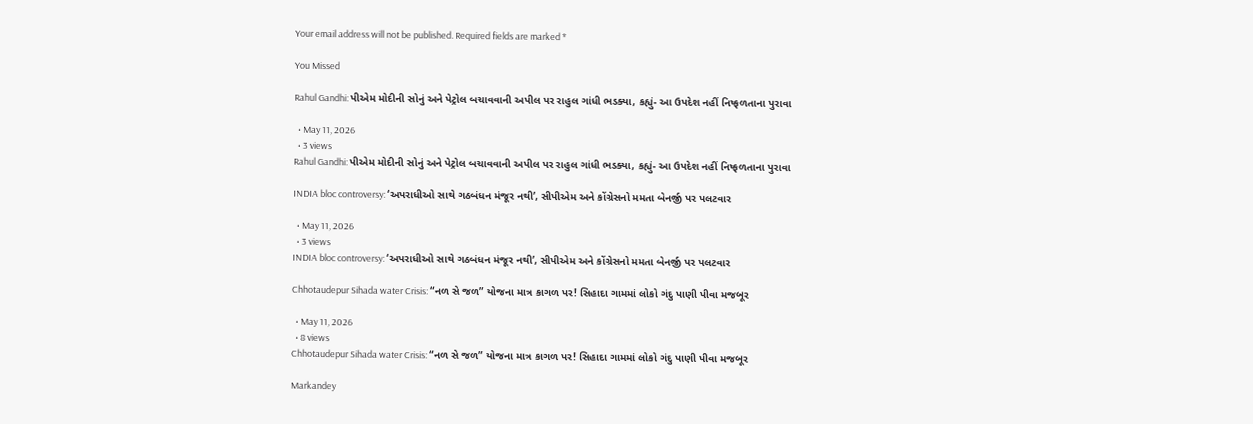Your email address will not be published. Required fields are marked *

You Missed

Rahul Gandhi: પીએમ મોદીની સોનું અને પેટ્રોલ બચાવવાની અપીલ પર રાહુલ ગાંધી ભડક્યા, કહ્યું- આ ઉપદેશ નહીં નિષ્ફળતાના પુરાવા

  • May 11, 2026
  • 3 views
Rahul Gandhi: પીએમ મોદીની સોનું અને પેટ્રોલ બચાવવાની અપીલ પર રાહુલ ગાંધી ભડક્યા, કહ્યું- આ ઉપદેશ નહીં નિષ્ફળતાના પુરાવા

INDIA bloc controversy: ‘અપરાધીઓ સાથે ગઠબંધન મંજૂર નથી’, સીપીએમ અને કોંગ્રેસનો મમતા બેનર્જી પર પલટવાર

  • May 11, 2026
  • 3 views
INDIA bloc controversy: ‘અપરાધીઓ સાથે ગઠબંધન મંજૂર નથી’, સીપીએમ અને કોંગ્રેસનો મમતા બેનર્જી પર પલટવાર

Chhotaudepur Sihada water Crisis: “નળ સે જળ” યોજના માત્ર કાગળ પર! સિહાદા ગામમાં લોકો ગંદુ પાણી પીવા મજબૂર

  • May 11, 2026
  • 8 views
Chhotaudepur Sihada water Crisis: “નળ સે જળ” યોજના માત્ર કાગળ પર! સિહાદા ગામમાં લોકો ગંદુ પાણી પીવા મજબૂર

Markandey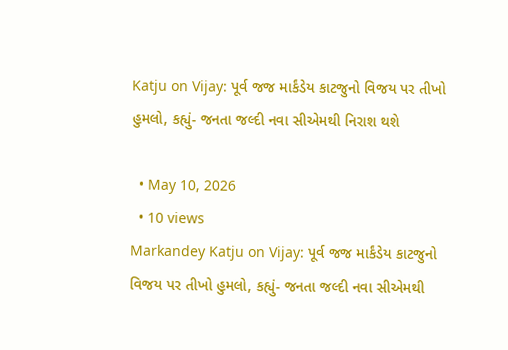Katju on Vijay: પૂર્વ જજ માર્કંડેય કાટજુનો વિજય પર તીખો હુમલો, કહ્યું- જનતા જલ્દી નવા સીએમથી નિરાશ થશે

  • May 10, 2026
  • 10 views
Markandey Katju on Vijay: પૂર્વ જજ માર્કંડેય કાટજુનો વિજય પર તીખો હુમલો, કહ્યું- જનતા જલ્દી નવા સીએમથી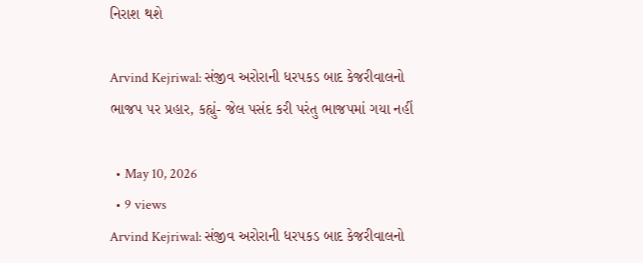નિરાશ થશે

Arvind Kejriwal: સંજીવ અરોરાની ધરપકડ બાદ કેજરીવાલનો ભાજપ પર પ્રહાર, કહ્યું- જેલ પસંદ કરી પરંતુ ભાજપમાં ગયા નહીં

  • May 10, 2026
  • 9 views
Arvind Kejriwal: સંજીવ અરોરાની ધરપકડ બાદ કેજરીવાલનો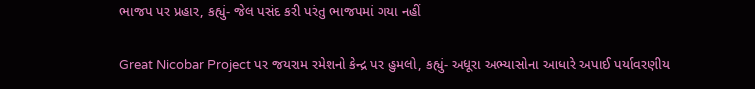ભાજપ પર પ્રહાર, કહ્યું- જેલ પસંદ કરી પરંતુ ભાજપમાં ગયા નહીં

Great Nicobar Project પર જયરામ રમેશનો કેન્દ્ર પર હુમલો, કહ્યું- અધૂરા અભ્યાસોના આધારે અપાઈ પર્યાવરણીય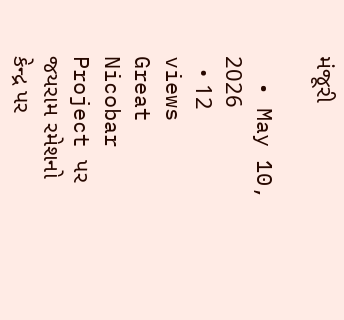મંજૂરી

  • May 10, 2026
  • 12 views
Great Nicobar Project પર જયરામ રમેશનો કેન્દ્ર પર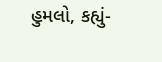હુમલો, કહ્યું-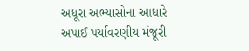અધૂરા અભ્યાસોના આધારે અપાઈ પર્યાવરણીય મંજૂરી